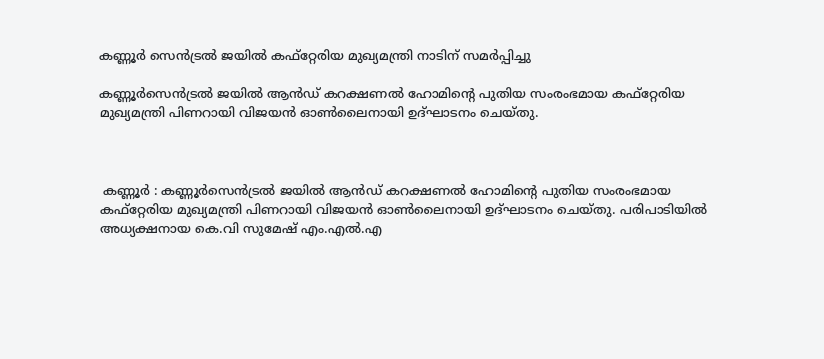കണ്ണൂർ സെൻട്രൽ ജയിൽ കഫ്റ്റേരിയ മുഖ്യമന്ത്രി നാടിന് സമർപ്പിച്ചു

കണ്ണൂർസെൻട്രൽ ജയിൽ ആൻഡ് കറക്ഷണൽ ഹോമിന്റെ പുതിയ സംരംഭമായ കഫ്റ്റേരിയ മുഖ്യമന്ത്രി പിണറായി വിജയൻ ഓൺലൈനായി ഉദ്ഘാടനം ചെയ്തു.



 കണ്ണൂർ : കണ്ണൂർസെൻട്രൽ ജയിൽ ആൻഡ് കറക്ഷണൽ ഹോമിന്റെ പുതിയ സംരംഭമായ കഫ്റ്റേരിയ മുഖ്യമന്ത്രി പിണറായി വിജയൻ ഓൺലൈനായി ഉദ്ഘാടനം ചെയ്തു. പരിപാടിയിൽ അധ്യക്ഷനായ കെ.വി സുമേഷ് എം.എൽ.എ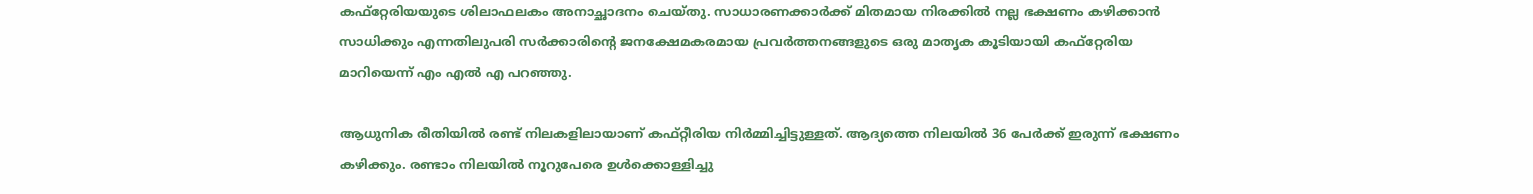കഫ്റ്റേരിയയുടെ ശിലാഫലകം അനാച്ഛാദനം ചെയ്തു. സാധാരണക്കാർക്ക് മിതമായ നിരക്കിൽ നല്ല ഭക്ഷണം കഴിക്കാൻ സാധിക്കും എന്നതിലുപരി സർക്കാരിന്റെ ജനക്ഷേമകരമായ പ്രവർത്തനങ്ങളുടെ ഒരു മാതൃക കൂടിയായി കഫ്റ്റേരിയ മാറിയെന്ന് എം എൽ എ പറഞ്ഞു.

ആധുനിക രീതിയിൽ രണ്ട് നിലകളിലായാണ് കഫ്റ്റീരിയ നിർമ്മിച്ചിട്ടുള്ളത്. ആദ്യത്തെ നിലയിൽ 36 പേർക്ക് ഇരുന്ന് ഭക്ഷണം കഴിക്കും. രണ്ടാം നിലയിൽ നൂറുപേരെ ഉൾക്കൊള്ളിച്ചു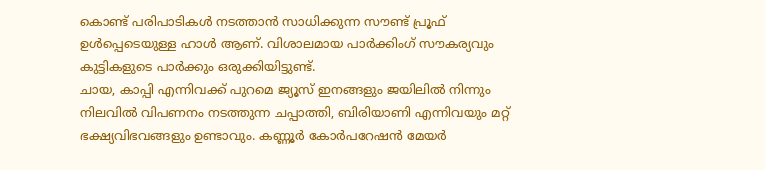കൊണ്ട് പരിപാടികൾ നടത്താൻ സാധിക്കുന്ന സൗണ്ട് പ്രൂഫ് ഉൾപ്പെടെയുള്ള ഹാൾ ആണ്. വിശാലമായ പാർക്കിംഗ് സൗകര്യവും കുട്ടികളുടെ പാർക്കും ഒരുക്കിയിട്ടുണ്ട്.
ചായ, കാപ്പി എന്നിവക്ക് പുറമെ ജ്യൂസ് ഇനങ്ങളും ജയിലിൽ നിന്നും നിലവിൽ വിപണനം നടത്തുന്ന ചപ്പാത്തി, ബിരിയാണി എന്നിവയും മറ്റ് ഭക്ഷ്യവിഭവങ്ങളും ഉണ്ടാവും. കണ്ണൂർ കോർപറേഷൻ മേയർ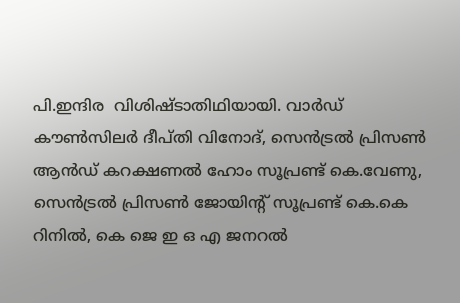പി.ഇന്ദിര  വിശിഷ്ടാതിഥിയായി. വാർഡ് കൗൺസിലർ ദീപ്തി വിനോദ്, സെൻട്രൽ പ്രിസൺ ആൻഡ് കറക്ഷണൽ ഹോം സൂപ്രണ്ട് കെ.വേണു, സെൻട്രൽ പ്രിസൺ ജോയിന്റ് സൂപ്രണ്ട് കെ.കെ റിനിൽ, കെ ജെ ഇ ഒ എ ജനറൽ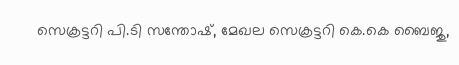സെക്രട്ടറി പി.ടി സന്തോഷ്, മേഖല സെക്രട്ടറി കെ.കെ ബൈജു,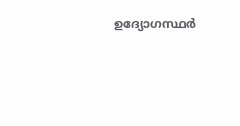ഉദ്യോഗസ്ഥർ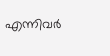എന്നിവർ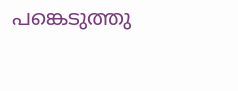പങ്കെടുത്തു